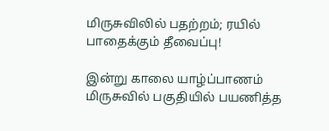மிருசுவிலில் பதற்றம்; ரயில் பாதைக்கும் தீவைப்பு!

இன்று காலை யாழ்ப்பாணம் மிருசுவில் பகுதியில் பயணித்த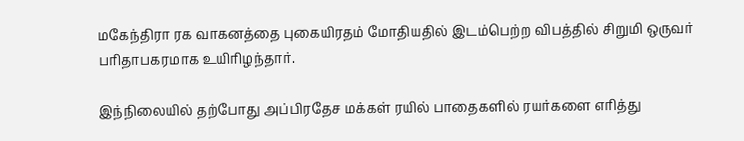மகேந்திரா ரக வாகனத்தை புகையிரதம் மோதியதில் இடம்பெற்ற விபத்தில் சிறுமி ஒருவர் பரிதாபகரமாக உயிரிழந்தார்.

இந்நிலையில் தற்போது அப்பிரதேச மக்கள் ரயில் பாதைகளில் ரயர்களை எரித்து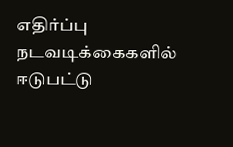எதிர்ப்பு நடவடிக்கைகளில் ஈடுபட்டு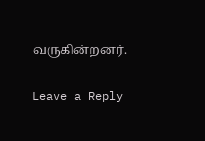வருகின்றனர்.

Leave a Reply